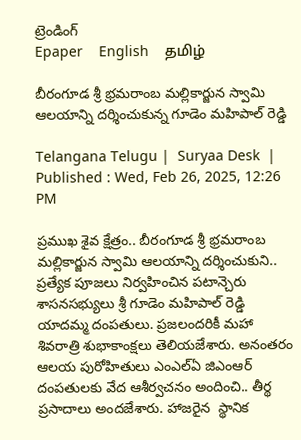ట్రెండింగ్
Epaper    English    தமிழ்

బీరంగూడ శ్రీ భ్రమరాంబ మల్లికార్జున స్వామి ఆలయాన్ని దర్శించుకున్న గూడెం మహిపాల్ రెడ్డి

Telangana Telugu |  Suryaa Desk  | Published : Wed, Feb 26, 2025, 12:26 PM

ప్రముఖ శైవ క్షేత్రం.. బీరంగూడ శ్రీ భ్రమరాంబ మల్లికార్జున స్వామి ఆలయాన్ని దర్శించుకుని.. ప్రత్యేక పూజలు నిర్వహించిన పటాన్చెరు శాసనసభ్యులు శ్రీ గూడెం మహిపాల్ రెడ్డి యాదమ్మ దంపతులు. ప్రజలందరికీ మహా శివరాత్రి శుభాకాంక్షలు తెలియజేశారు. అనంతరం ఆలయ పురోహితులు ఎంఎల్ఏ జిఎంఆర్ దంపతులకు వేద ఆశీర్వచనం అందించి.. తీర్థ ప్రసాదాలు అందజేశారు. హాజరైన  స్థానిక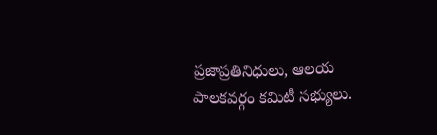ప్రజాప్రతినిధులు, ఆలయ పాలకవర్గం కమిటీ సభ్యులు.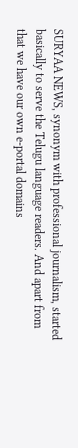SURYAA NEWS, synonym with professional journalism, started basically to serve the Telugu language readers. And apart from that we have our own e-portal domains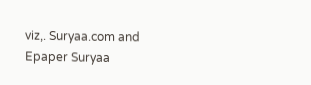viz,. Suryaa.com and Epaper Suryaa